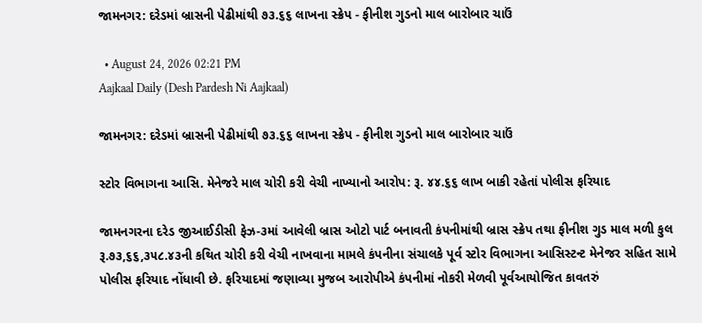જામનગર: દરેડમાં બ્રાસની પેઢીમાંથી ૭૩.૬૬ લાખના સ્ક્રેપ - ફીનીશ ગુડનો માલ બારોબાર ચાઉં

  • August 24, 2026 02:21 PM
Aajkaal Daily (Desh Pardesh Ni Aajkaal)

જામનગર: દરેડમાં બ્રાસની પેઢીમાંથી ૭૩.૬૬ લાખના સ્ક્રેપ - ફીનીશ ગુડનો માલ બારોબાર ચાઉં

સ્ટોર વિભાગના આસિ. મેનેજરે માલ ચોરી કરી વેચી નાખ્યાનો આરોપ: રૂ. ૪૪.૬૬ લાખ બાકી રહેતાં પોલીસ ફરિયાદ

જામનગરના દરેડ જીઆઈડીસી ફેઝ-૩માં આવેલી બ્રાસ ઓટો પાર્ટ બનાવતી કંપનીમાંથી બ્રાસ સ્ક્રેપ તથા ફીનીશ ગુડ માલ મળી કુલ રૂ.૭૩,૬૬,૩૫૮.૪૩ની કથિત ચોરી કરી વેચી નાખવાના મામલે કંપનીના સંચાલકે પૂર્વ સ્ટોર વિભાગના આસિસ્ટન્ટ મેનેજર સહિત સામે પોલીસ ફરિયાદ નોંધાવી છે. ફરિયાદમાં જણાવ્યા મુજબ આરોપીએ કંપનીમાં નોકરી મેળવી પૂર્વઆયોજિત કાવતરું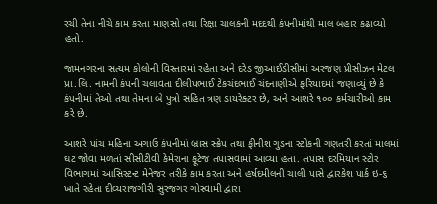રચી તેના નીચે કામ કરતા માણસો તથા રિક્ષા ચાલકની મદદથી કંપનીમાંથી માલ બહાર કઢાવ્યો હતો.

જામનગરના સત્યમ કોલોની વિસ્તારમાં રહેતા અને દરેડ જીઆઈડીસીમાં અરજણ પ્રીસીઝન મેટલ પ્રા.લિ. નામની કંપની ચલાવતા દીલીપભાઈ ટેકચંદભાઈ ચંદનાણીએ ફરિયાદમાં જણાવ્યું છે કે કંપનીમાં તેઓ તથા તેમના બે પુત્રો સહિત ત્રણ ડાયરેક્ટર છે, અને આશરે ૧૦૦ કર્મચારીઓ કામ કરે છે.

આશરે પાંચ મહિના અગાઉ કંપનીમાં બ્રાસ સ્ક્રેપ તથા ફીનીશ ગુડના સ્ટોકની ગણતરી કરતાં માલમાં ઘટ જોવા મળતાં સીસીટીવી કેમેરાના ફૂટેજ તપાસવામાં આવ્યા હતા. તપાસ દરમિયાન સ્ટોર વિભાગમાં આસિસ્ટન્ટ મેનેજર તરીકે કામ કરતા અને હર્ષદમીલની ચાલી પાસે દ્વારકેશ પાર્ક ઇ-૬ ખાતે રહેતા દીવ્યરાજગીરી સુરજગર ગોસ્વામી દ્વારા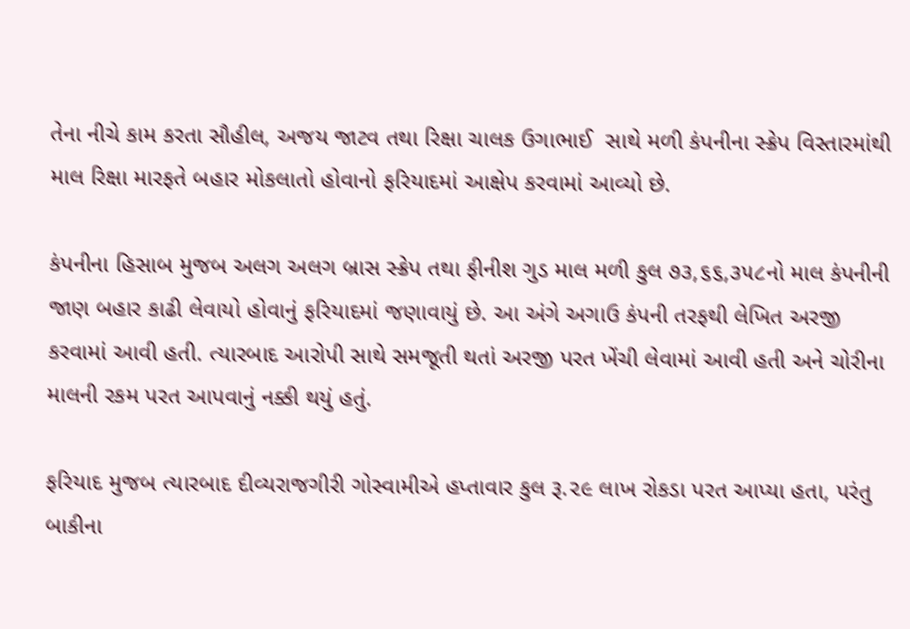તેના નીચે કામ કરતા સૌહીલ, અજય જાટવ તથા રિક્ષા ચાલક ઉગાભાઈ  સાથે મળી કંપનીના સ્ક્રેપ વિસ્તારમાંથી માલ રિક્ષા મારફતે બહાર મોકલાતો હોવાનો ફરિયાદમાં આક્ષેપ કરવામાં આવ્યો છે.

કંપનીના હિસાબ મુજબ અલગ અલગ બ્રાસ સ્ક્રેપ તથા ફીનીશ ગુડ માલ મળી કુલ ૭૩,૬૬,૩૫૮નો માલ કંપનીની જાણ બહાર કાઢી લેવાયો હોવાનું ફરિયાદમાં જણાવાયું છે. આ અંગે અગાઉ કંપની તરફથી લેખિત અરજી કરવામાં આવી હતી. ત્યારબાદ આરોપી સાથે સમજૂતી થતાં અરજી પરત ખેંચી લેવામાં આવી હતી અને ચોરીના માલની રકમ પરત આપવાનું નક્કી થયું હતું.

ફરિયાદ મુજબ ત્યારબાદ દીવ્યરાજગીરી ગોસ્વામીએ હપ્તાવાર કુલ રૂ.૨૯ લાખ રોકડા પરત આપ્યા હતા, પરંતુ બાકીના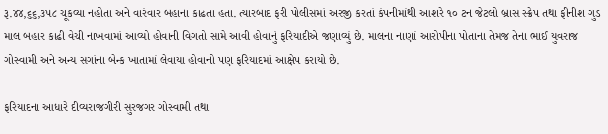રૂ.૪૪,૬૬,૩૫૮ ચૂકવ્યા નહોતા અને વારંવાર બહાના કાઢતા હતા. ત્યારબાદ ફરી પોલીસમાં અરજી કરતાં કંપનીમાંથી આશરે ૧૦ ટન જેટલો બ્રાસ સ્ક્રેપ તથા ફીનીશ ગુડ માલ બહાર કાઢી વેચી નાખવામાં આવ્યો હોવાની વિગતો સામે આવી હોવાનું ફરિયાદીએ જણાવ્યું છે. માલના નાણાં આરોપીના પોતાના તેમજ તેના ભાઈ યુવરાજ ગોસ્વામી અને અન્ય સગાંના બેન્ક ખાતામાં લેવાયા હોવાનો પણ ફરિયાદમાં આક્ષેપ કરાયો છે.

ફરિયાદના આધારે દીવ્યરાજગીરી સુરજગર ગોસ્વામી તથા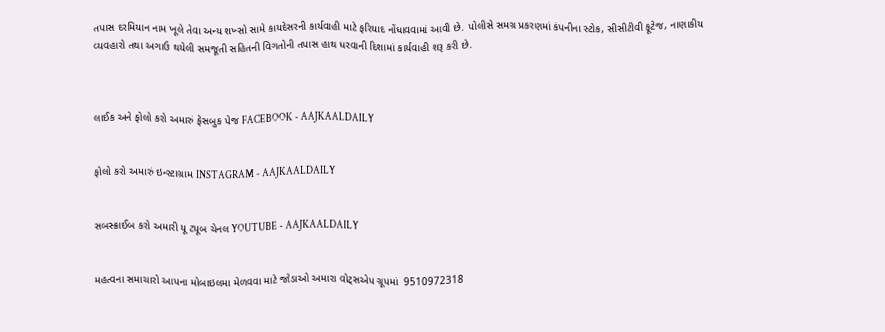તપાસ દરમિયાન નામ ખૂલે તેવા અન્ય શખ્સો સામે કાયદેસરની કાર્યવાહી માટે ફરિયાદ નોંધાવવામાં આવી છે. પોલીસે સમગ્ર પ્રકરણમાં કંપનીના સ્ટોક, સીસીટીવી ફૂટેજ, નાણાકીય વ્યવહારો તથા અગાઉ થયેલી સમજૂતી સહિતની વિગતોની તપાસ હાથ ધરવાની દિશામાં કાર્યવાહી શરૂ કરી છે.



લાઈક અને ફોલો કરો અમારું ફેસબુક પેજ FACEBOOK - AAJKAALDAILY


ફોલો કરો અમારું ઇન્સ્ટાગ્રામ INSTAGRAM - AAJKAALDAILY


સબસ્ક્રાઈબ કરો અમારી યૂ ટ્યૂબ ચેનલ YOUTUBE - AAJKAALDAILY


મહત્વના સમાચારો આપના મોબાઇલમા મેળવવા માટે જોડાઓ અમારા વોટ્સએપ ગ્રૂપમાં  9510972318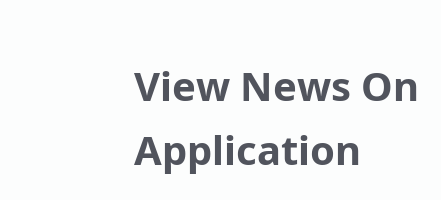View News On Application